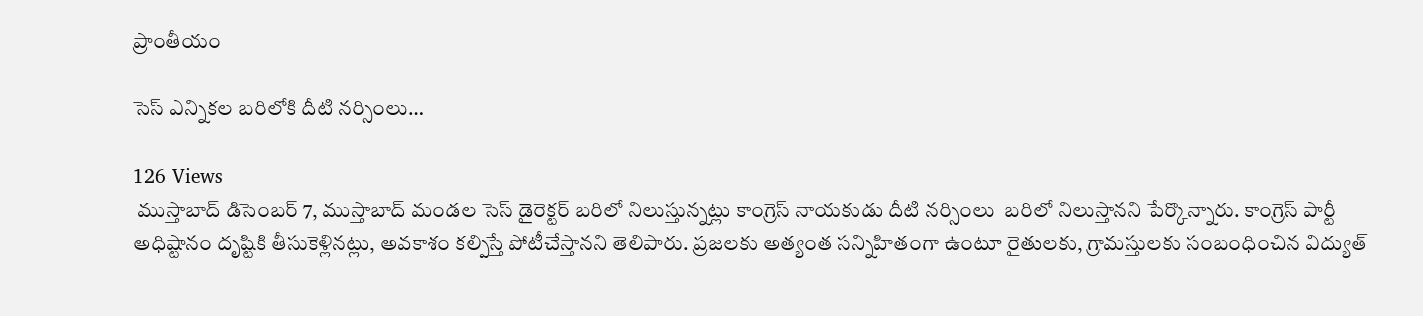ప్రాంతీయం

సెస్ ఎన్నికల బరిలోకి దీటి నర్సింలు…

126 Views
 ముస్తాబాద్ డిసెంబర్ 7, ముస్తాబాద్ మండల సెస్ డైరెక్టర్ బరిలో నిలుస్తున్నట్లు కాంగ్రెస్ నాయకుడు దీటి నర్సింలు  బరిలో నిలుస్తానని పేర్కొన్నారు. కాంగ్రెస్ పార్టీ అధిష్టానం దృష్టికి తీసుకెళ్లినట్లు, అవకాశం కల్పిస్తే పోటీచేస్తానని తెలిపారు. ప్రజలకు అత్యంత సన్నిహితంగా ఉంటూ రైతులకు, గ్రామస్తులకు సంబంధించిన విద్యుత్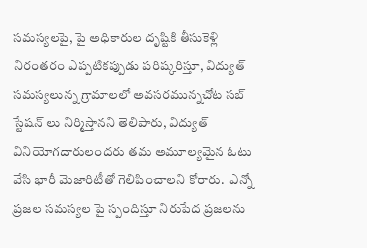సమస్యలపై, పై అధికారుల దృష్టికి తీసుకెళ్లి నిరంతరం ఎప్పటికప్పుడు పరిష్కరిస్తూ, విద్యుత్ సమస్యలున్న గ్రామాలలో అవసరమున్నచోట సబ్ స్టేషన్ లు నిర్మిస్తానని తెలిపారు, విద్యుత్ వినియోగదారులందరు తమ అమూల్యమైన ఓటు వేసి భారీ మెజారిటీతో గెలిపించాలని కోరారు.  ఎన్నో ప్రజల సమస్యల పై స్పందిస్తూ నిరుపేద ప్రజలను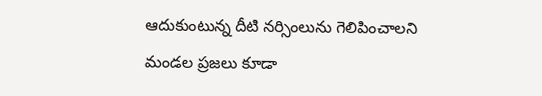ఆదుకుంటున్న దీటి నర్సింలును గెలిపించాలని మండల ప్రజలు కూడా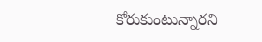కోరుకుంటున్నారని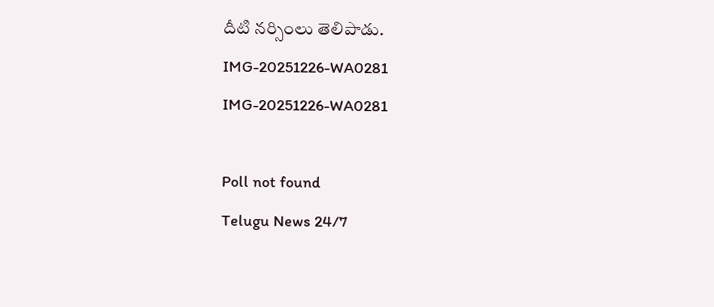దీటి నర్సింలు తెలిపాడు.
IMG-20251226-WA0281
IMG-20251226-WA0281

Poll not found
Telugu News 24/7